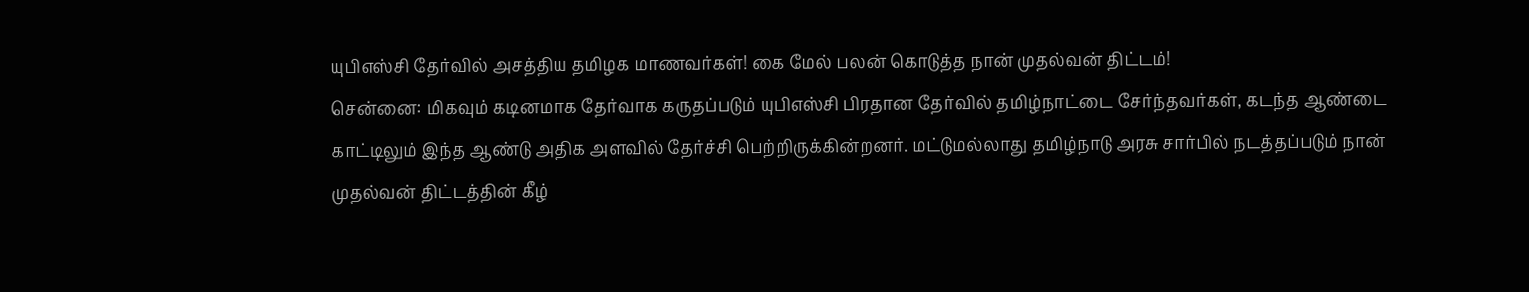யுபிஎஸ்சி தேர்வில் அசத்திய தமிழக மாணவர்கள்! கை மேல் பலன் கொடுத்த நான் முதல்வன் திட்டம்!
சென்னை: மிகவும் கடினமாக தேர்வாக கருதப்படும் யுபிஎஸ்சி பிரதான தேர்வில் தமிழ்நாட்டை சேர்ந்தவர்கள், கடந்த ஆண்டை காட்டிலும் இந்த ஆண்டு அதிக அளவில் தேர்ச்சி பெற்றிருக்கின்றனர். மட்டுமல்லாது தமிழ்நாடு அரசு சார்பில் நடத்தப்படும் நான் முதல்வன் திட்டத்தின் கீழ்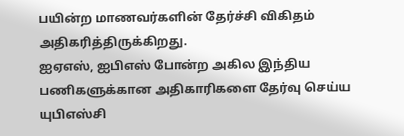பயின்ற மாணவர்களின் தேர்ச்சி விகிதம் அதிகரித்திருக்கிறது.
ஐஏஎஸ், ஐபிஎஸ் போன்ற அகில இந்திய பணிகளுக்கான அதிகாரிகளை தேர்வு செய்ய யுபிஎஸ்சி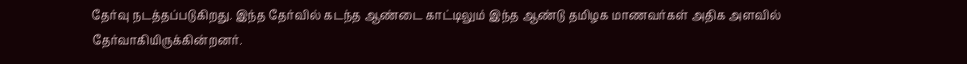தேர்வு நடத்தப்படுகிறது. இந்த தேர்வில் கடந்த ஆண்டை காட்டிலும் இந்த ஆண்டு தமிழக மாணவர்கள் அதிக அளவில் தேர்வாகியிருக்கின்றனர்.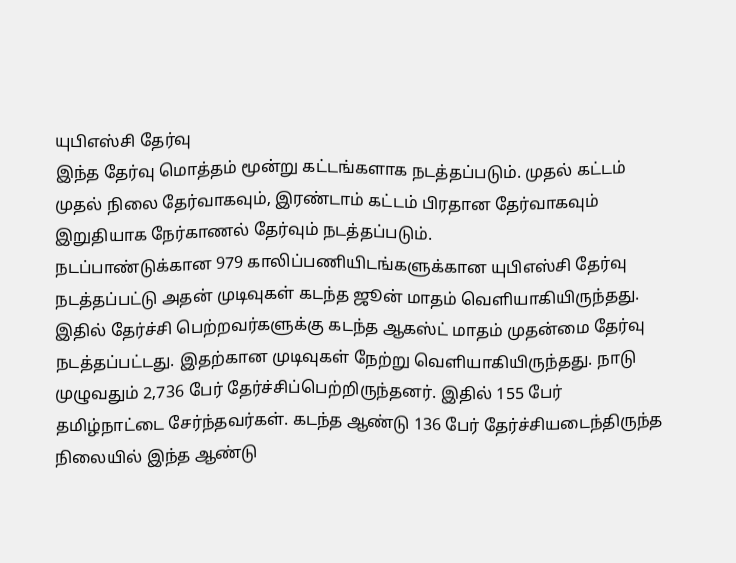யுபிஎஸ்சி தேர்வு
இந்த தேர்வு மொத்தம் மூன்று கட்டங்களாக நடத்தப்படும். முதல் கட்டம் முதல் நிலை தேர்வாகவும், இரண்டாம் கட்டம் பிரதான தேர்வாகவும் இறுதியாக நேர்காணல் தேர்வும் நடத்தப்படும்.
நடப்பாண்டுக்கான 979 காலிப்பணியிடங்களுக்கான யுபிஎஸ்சி தேர்வு நடத்தப்பட்டு அதன் முடிவுகள் கடந்த ஜூன் மாதம் வெளியாகியிருந்தது. இதில் தேர்ச்சி பெற்றவர்களுக்கு கடந்த ஆகஸ்ட் மாதம் முதன்மை தேர்வு நடத்தப்பட்டது. இதற்கான முடிவுகள் நேற்று வெளியாகியிருந்தது. நாடு முழுவதும் 2,736 பேர் தேர்ச்சிப்பெற்றிருந்தனர். இதில் 155 பேர் தமிழ்நாட்டை சேர்ந்தவர்கள். கடந்த ஆண்டு 136 பேர் தேர்ச்சியடைந்திருந்த நிலையில் இந்த ஆண்டு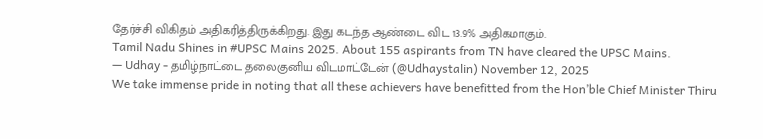தேர்ச்சி விகிதம் அதிகரித்திருக்கிறது. இது கடந்த ஆண்டை விட 13.9% அதிகமாகும்.
Tamil Nadu Shines in #UPSC Mains 2025. About 155 aspirants from TN have cleared the UPSC Mains.
— Udhay - தமிழ்நாட்டை தலைகுனிய விடமாட்டேன் (@Udhaystalin) November 12, 2025
We take immense pride in noting that all these achievers have benefitted from the Hon’ble Chief Minister Thiru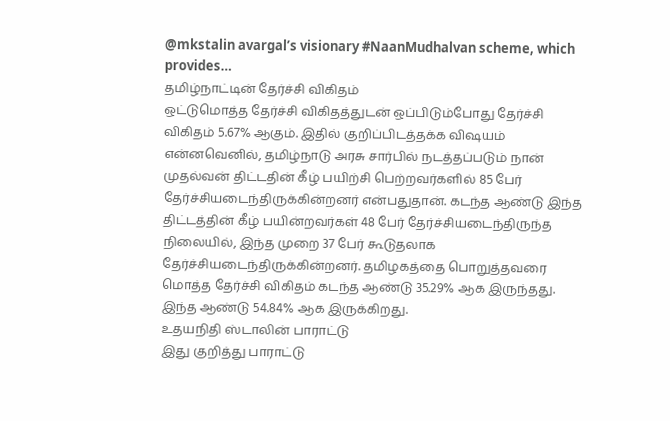@mkstalin avargal’s visionary #NaanMudhalvan scheme, which provides…
தமிழ்நாட்டின் தேர்ச்சி விகிதம்
ஒட்டுமொத்த தேர்ச்சி விகிதத்துடன் ஒப்பிடும்போது தேர்ச்சி விகிதம் 5.67% ஆகும். இதில் குறிப்பிடத்தக்க விஷயம் என்னவெனில், தமிழ்நாடு அரசு சார்பில் நடத்தப்படும் நான் முதல்வன் திட்டதின் கீழ் பயிற்சி பெற்றவர்களில் 85 பேர் தேர்ச்சியடைந்திருக்கின்றனர் என்பதுதான். கடந்த ஆண்டு இந்த திட்டத்தின் கீழ் பயின்றவர்கள் 48 பேர் தேர்ச்சியடைந்திருந்த நிலையில், இந்த முறை 37 பேர் கூடுதலாக தேர்ச்சியடைந்திருக்கின்றனர். தமிழகத்தை பொறுத்தவரை மொத்த தேர்ச்சி விகிதம் கடந்த ஆண்டு 35.29% ஆக இருந்தது. இந்த ஆண்டு 54.84% ஆக இருக்கிறது.
உதயநிதி ஸ்டாலின் பாராட்டு
இது குறித்து பாராட்டு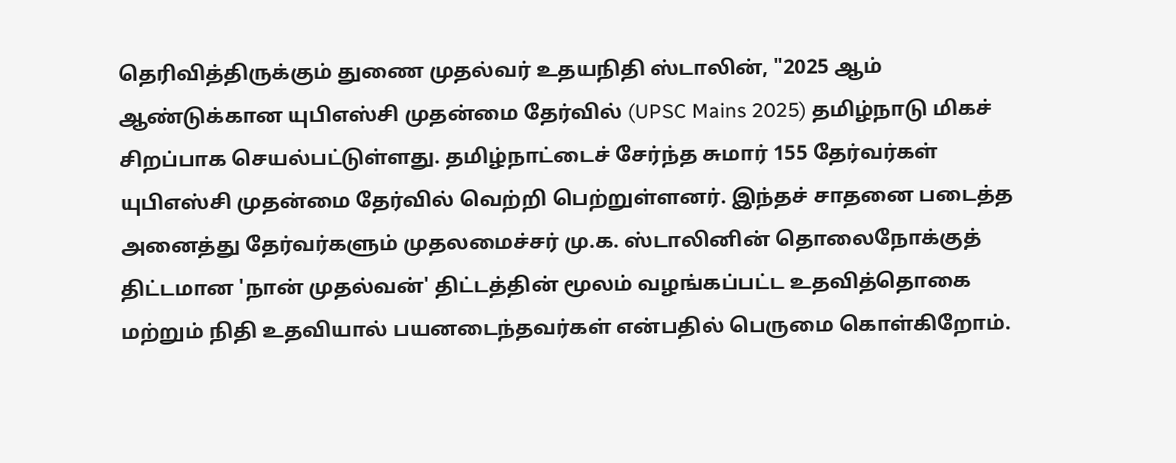தெரிவித்திருக்கும் துணை முதல்வர் உதயநிதி ஸ்டாலின், "2025 ஆம் ஆண்டுக்கான யுபிஎஸ்சி முதன்மை தேர்வில் (UPSC Mains 2025) தமிழ்நாடு மிகச் சிறப்பாக செயல்பட்டுள்ளது. தமிழ்நாட்டைச் சேர்ந்த சுமார் 155 தேர்வர்கள் யுபிஎஸ்சி முதன்மை தேர்வில் வெற்றி பெற்றுள்ளனர். இந்தச் சாதனை படைத்த அனைத்து தேர்வர்களும் முதலமைச்சர் மு.க. ஸ்டாலினின் தொலைநோக்குத் திட்டமான 'நான் முதல்வன்' திட்டத்தின் மூலம் வழங்கப்பட்ட உதவித்தொகை மற்றும் நிதி உதவியால் பயனடைந்தவர்கள் என்பதில் பெருமை கொள்கிறோம்.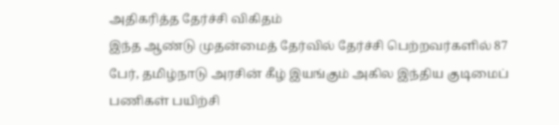அதிகரித்த தேர்ச்சி விகிதம்
இந்த ஆண்டு முதன்மைத் தேர்வில் தேர்ச்சி பெற்றவர்களில் 87 பேர், தமிழ்நாடு அரசின் கீழ் இயங்கும் அகில இந்திய குடிமைப் பணிகள் பயிற்சி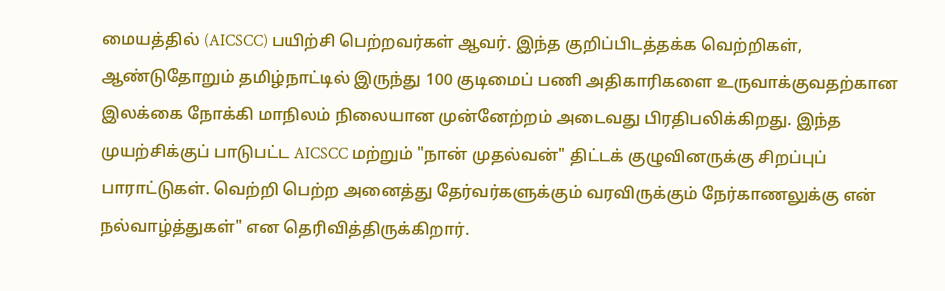மையத்தில் (AICSCC) பயிற்சி பெற்றவர்கள் ஆவர். இந்த குறிப்பிடத்தக்க வெற்றிகள், ஆண்டுதோறும் தமிழ்நாட்டில் இருந்து 100 குடிமைப் பணி அதிகாரிகளை உருவாக்குவதற்கான இலக்கை நோக்கி மாநிலம் நிலையான முன்னேற்றம் அடைவது பிரதிபலிக்கிறது. இந்த முயற்சிக்குப் பாடுபட்ட AICSCC மற்றும் "நான் முதல்வன்" திட்டக் குழுவினருக்கு சிறப்புப் பாராட்டுகள். வெற்றி பெற்ற அனைத்து தேர்வர்களுக்கும் வரவிருக்கும் நேர்காணலுக்கு என் நல்வாழ்த்துகள்" என தெரிவித்திருக்கிறார்.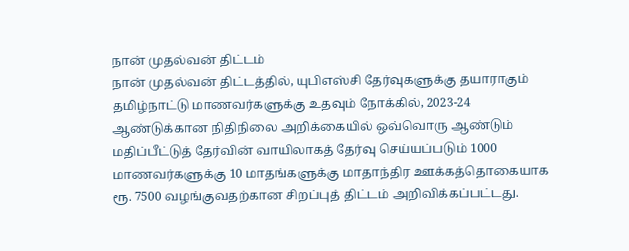நான் முதல்வன் திட்டம்
நான் முதல்வன் திட்டத்தில், யுபிஎஸ்சி தேர்வுகளுக்கு தயாராகும் தமிழ்நாட்டு மாணவர்களுக்கு உதவும் நோக்கில், 2023-24 ஆண்டுக்கான நிதிநிலை அறிக்கையில் ஒவ்வொரு ஆண்டும் மதிப்பீட்டுத் தேர்வின் வாயிலாகத் தேர்வு செய்யப்படும் 1000 மாணவர்களுக்கு 10 மாதங்களுக்கு மாதாந்திர ஊக்கத்தொகையாக ரூ. 7500 வழங்குவதற்கான சிறப்புத் திட்டம் அறிவிக்கப்பட்டது.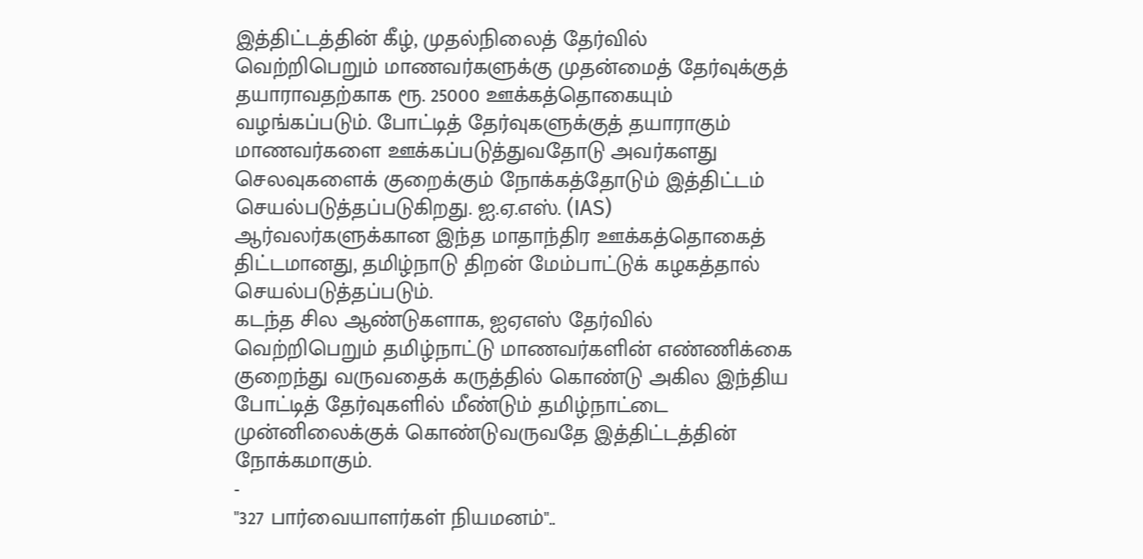இத்திட்டத்தின் கீழ், முதல்நிலைத் தேர்வில் வெற்றிபெறும் மாணவர்களுக்கு முதன்மைத் தேர்வுக்குத் தயாராவதற்காக ரூ. 25000 ஊக்கத்தொகையும் வழங்கப்படும். போட்டித் தேர்வுகளுக்குத் தயாராகும் மாணவர்களை ஊக்கப்படுத்துவதோடு அவர்களது செலவுகளைக் குறைக்கும் நோக்கத்தோடும் இத்திட்டம் செயல்படுத்தப்படுகிறது. ஐ.ஏ.எஸ். (IAS) ஆர்வலர்களுக்கான இந்த மாதாந்திர ஊக்கத்தொகைத் திட்டமானது, தமிழ்நாடு திறன் மேம்பாட்டுக் கழகத்தால் செயல்படுத்தப்படும்.
கடந்த சில ஆண்டுகளாக, ஐஏஎஸ் தேர்வில் வெற்றிபெறும் தமிழ்நாட்டு மாணவர்களின் எண்ணிக்கை குறைந்து வருவதைக் கருத்தில் கொண்டு அகில இந்திய போட்டித் தேர்வுகளில் மீண்டும் தமிழ்நாட்டை முன்னிலைக்குக் கொண்டுவருவதே இத்திட்டத்தின் நோக்கமாகும்.
-
"327 பார்வையாளர்கள் நியமனம்"..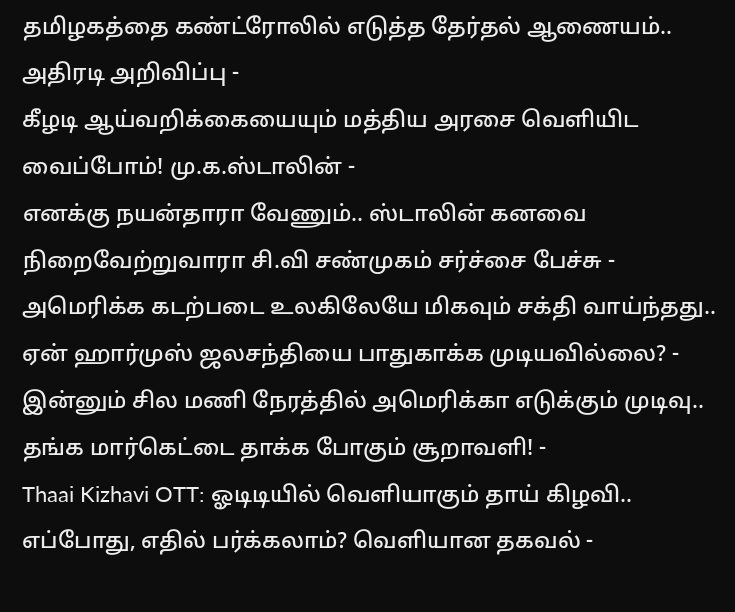தமிழகத்தை கண்ட்ரோலில் எடுத்த தேர்தல் ஆணையம்.. அதிரடி அறிவிப்பு -
கீழடி ஆய்வறிக்கையையும் மத்திய அரசை வெளியிட வைப்போம்! மு.க.ஸ்டாலின் -
எனக்கு நயன்தாரா வேணும்.. ஸ்டாலின் கனவை நிறைவேற்றுவாரா சி.வி சண்முகம் சர்ச்சை பேச்சு -
அமெரிக்க கடற்படை உலகிலேயே மிகவும் சக்தி வாய்ந்தது.. ஏன் ஹார்முஸ் ஜலசந்தியை பாதுகாக்க முடியவில்லை? -
இன்னும் சில மணி நேரத்தில் அமெரிக்கா எடுக்கும் முடிவு.. தங்க மார்கெட்டை தாக்க போகும் சூறாவளி! -
Thaai Kizhavi OTT: ஓடிடியில் வெளியாகும் தாய் கிழவி.. எப்போது, எதில் பர்க்கலாம்? வெளியான தகவல் -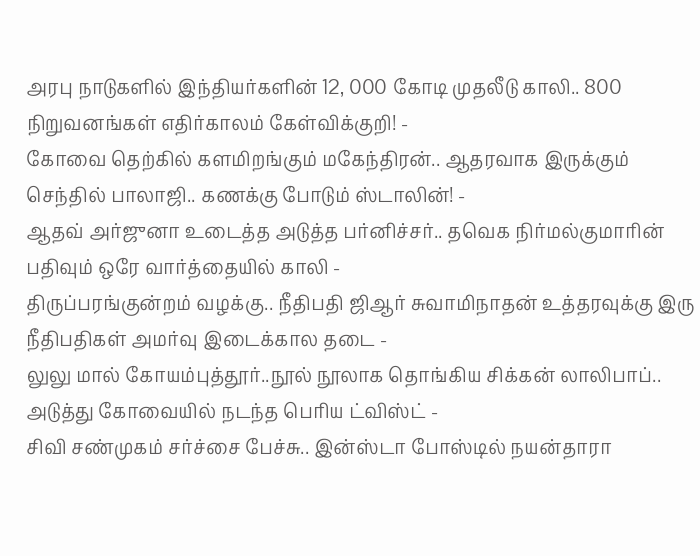அரபு நாடுகளில் இந்தியர்களின் 12, 000 கோடி முதலீடு காலி.. 800 நிறுவனங்கள் எதிர்காலம் கேள்விக்குறி! -
கோவை தெற்கில் களமிறங்கும் மகேந்திரன்.. ஆதரவாக இருக்கும் செந்தில் பாலாஜி.. கணக்கு போடும் ஸ்டாலின்! -
ஆதவ் அர்ஜுனா உடைத்த அடுத்த பர்னிச்சர்.. தவெக நிர்மல்குமாரின் பதிவும் ஒரே வார்த்தையில் காலி -
திருப்பரங்குன்றம் வழக்கு.. நீதிபதி ஜிஆர் சுவாமிநாதன் உத்தரவுக்கு இரு நீதிபதிகள் அமர்வு இடைக்கால தடை -
லுலு மால் கோயம்புத்தூர்..நூல் நூலாக தொங்கிய சிக்கன் லாலிபாப்.. அடுத்து கோவையில் நடந்த பெரிய ட்விஸ்ட் -
சிவி சண்முகம் சர்ச்சை பேச்சு.. இன்ஸ்டா போஸ்டில் நயன்தாரா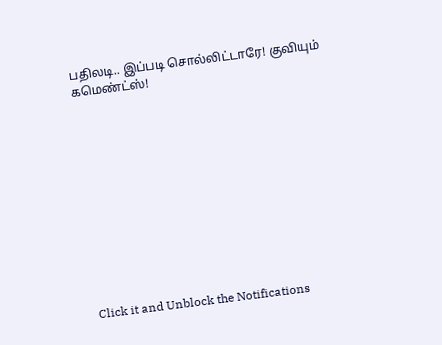பதிலடி.. இப்படி சொல்லிட்டாரே! குவியும் கமெண்ட்ஸ்!












Click it and Unblock the Notifications